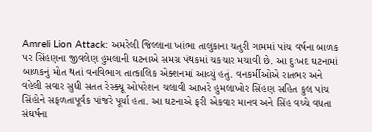Amreli Lion Attack: અમરેલી જિલ્લાના ખાંભા તાલુકાના ચતુરી ગામમાં પાંચ વર્ષના બાળક પર સિંહણના જીવલેણ હુમલાની ઘટનાએ સમગ્ર પંથકમાં ચકચાર મચાવી છે. આ દુઃખદ ઘટનામાં બાળકનું મોત થતાં વનવિભાગ તાત્કાલિક એક્શનમાં આવ્યું હતું. વનકર્મીઓએ રાતભર અને વહેલી સવાર સુધી સતત રેસ્ક્યૂ ઓપરેશન ચલાવી આખરે હુમલાખોર સિંહણ સહિત કુલ પાંચ સિંહોને સફળતાપૂર્વક પાંજરે પૂર્યા હતા. આ ઘટનાએ ફરી એકવાર માનવ અને સિંહ વચ્ચે વધતા સંઘર્ષના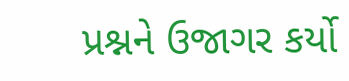પ્રશ્નને ઉજાગર કર્યો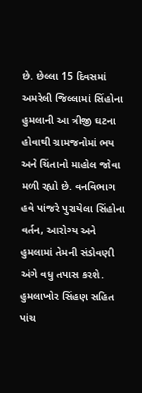છે. છેલ્લા 15 દિવસમાં અમરેલી જિલ્લામાં સિંહોના હુમલાની આ ત્રીજી ઘટના હોવાથી ગ્રામજનોમાં ભય અને ચિંતાનો માહોલ જોવા મળી રહ્યો છે. વનવિભાગ હવે પાંજરે પુરાયેલા સિંહોના વર્તન, આરોગ્ય અને હુમલામાં તેમની સંડોવણી અંગે વધુ તપાસ કરશે.
હુમલાખોર સિંહણ સહિત પાંચ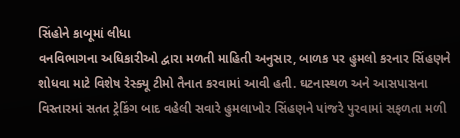સિંહોને કાબૂમાં લીધા
વનવિભાગના અધિકારીઓ દ્વારા મળતી માહિતી અનુસાર, બાળક પર હુમલો કરનાર સિંહણને શોધવા માટે વિશેષ રેસ્ક્યૂ ટીમો તૈનાત કરવામાં આવી હતી. ઘટનાસ્થળ અને આસપાસના વિસ્તારમાં સતત ટ્રેકિંગ બાદ વહેલી સવારે હુમલાખોર સિંહણને પાંજરે પુરવામાં સફળતા મળી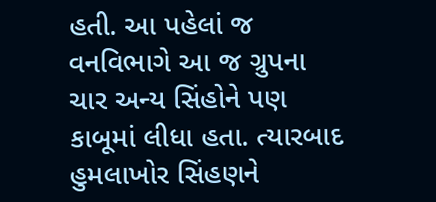હતી. આ પહેલાં જ વનવિભાગે આ જ ગ્રુપના ચાર અન્ય સિંહોને પણ કાબૂમાં લીધા હતા. ત્યારબાદ હુમલાખોર સિંહણને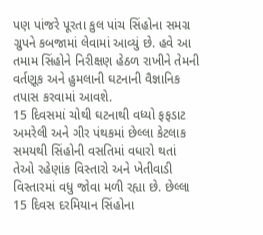પણ પાંજરે પૂરતા કુલ પાંચ સિંહોના સમગ્ર ગ્રુપને કબજામાં લેવામાં આવ્યું છે. હવે આ તમામ સિંહોને નિરીક્ષણ હેઠળ રાખીને તેમની વર્તણૂક અને હુમલાની ઘટનાની વૈજ્ઞાનિક તપાસ કરવામાં આવશે.
15 દિવસમાં ચોથી ઘટનાથી વધ્યો ફફડાટ
અમરેલી અને ગીર પંથકમાં છેલ્લા કેટલાક સમયથી સિંહોની વસતિમાં વધારો થતાં તેઓ રહેણાંક વિસ્તારો અને ખેતીવાડી વિસ્તારમાં વધુ જોવા મળી રહ્યા છે. છેલ્લા 15 દિવસ દરમિયાન સિંહોના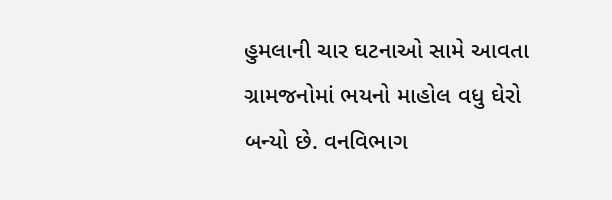હુમલાની ચાર ઘટનાઓ સામે આવતા ગ્રામજનોમાં ભયનો માહોલ વધુ ઘેરો બન્યો છે. વનવિભાગ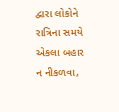દ્વારા લોકોને રાત્રિના સમયે એકલા બહાર ન નીકળવા,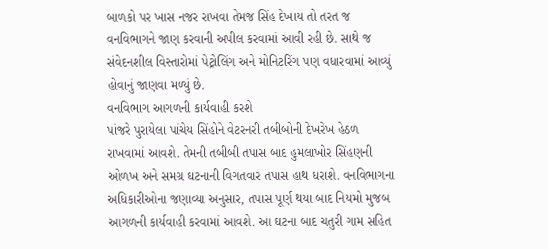બાળકો પર ખાસ નજર રાખવા તેમજ સિંહ દેખાય તો તરત જ વનવિભાગને જાણ કરવાની અપીલ કરવામાં આવી રહી છે. સાથે જ સંવેદનશીલ વિસ્તારોમાં પેટ્રોલિંગ અને મોનિટરિંગ પણ વધારવામાં આવ્યું હોવાનું જાણવા મળ્યું છે.
વનવિભાગ આગળની કાર્યવાહી કરશે
પાંજરે પુરાયેલા પાંચેય સિંહોને વેટરનરી તબીબોની દેખરેખ હેઠળ રાખવામાં આવશે. તેમની તબીબી તપાસ બાદ હુમલાખોર સિંહણની ઓળખ અને સમગ્ર ઘટનાની વિગતવાર તપાસ હાથ ધરાશે. વનવિભાગના અધિકારીઓના જણાવ્યા અનુસાર, તપાસ પૂર્ણ થયા બાદ નિયમો મુજબ આગળની કાર્યવાહી કરવામાં આવશે. આ ઘટના બાદ ચતુરી ગામ સહિત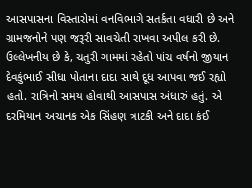આસપાસના વિસ્તારોમાં વનવિભાગે સતર્કતા વધારી છે અને ગ્રામજનોને પણ જરૂરી સાવચેતી રાખવા અપીલ કરી છે.
ઉલ્લેખનીય છે કે, ચતુરી ગામમાં રહેતો પાંચ વર્ષનો જીયાન દેવકુંભાઈ સીધા પોતાના દાદા સાથે દૂધ આપવા જઈ રહ્યો હતો. રાત્રિનો સમય હોવાથી આસપાસ અંધારું હતું. એ દરમિયાન અચાનક એક સિંહણ ત્રાટકી અને દાદા કંઈ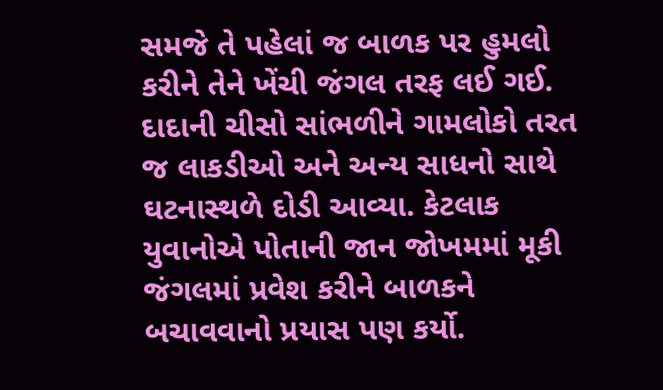સમજે તે પહેલાં જ બાળક પર હુમલો કરીને તેને ખેંચી જંગલ તરફ લઈ ગઈ. દાદાની ચીસો સાંભળીને ગામલોકો તરત જ લાકડીઓ અને અન્ય સાધનો સાથે ઘટનાસ્થળે દોડી આવ્યા. કેટલાક યુવાનોએ પોતાની જાન જોખમમાં મૂકી જંગલમાં પ્રવેશ કરીને બાળકને બચાવવાનો પ્રયાસ પણ કર્યો.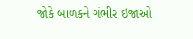જોકે બાળકને ગંભીર ઇજાઓ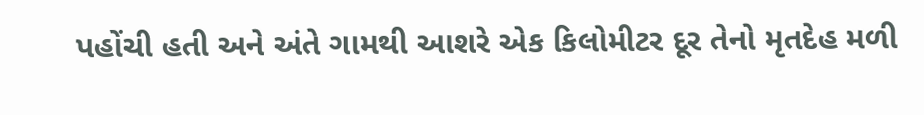પહોંચી હતી અને અંતે ગામથી આશરે એક કિલોમીટર દૂર તેનો મૃતદેહ મળી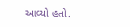આવ્યો હતો.